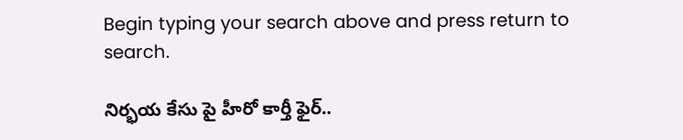Begin typing your search above and press return to search.

నిర్భయ కేసు పై హీరో కార్తీ ఫైర్..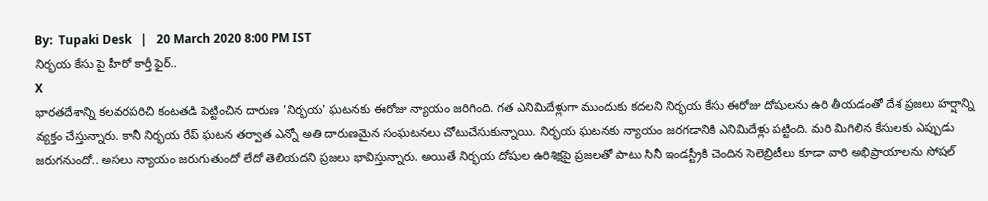By:  Tupaki Desk   |   20 March 2020 8:00 PM IST
నిర్భయ కేసు పై హీరో కార్తీ ఫైర్..
X
భారతదేశాన్ని కలవరపరిచి కంటతడి పెట్టించిన దారుణ 'నిర్భయ' ఘటనకు ఈరోజు న్యాయం జరిగింది. గత ఎనిమిదేళ్లుగా ముందుకు కదలని నిర్భయ కేసు ఈరోజు దోషులను ఉరి తీయడంతో దేశ ప్రజలు హర్షాన్ని వ్యక్తం చేస్తున్నారు. కానీ నిర్భయ రేప్ ఘటన తర్వాత ఎన్నో అతి దారుణమైన సంఘటనలు చోటుచేసుకున్నాయి. నిర్భయ ఘటనకు న్యాయం జరగడానికి ఎనిమిదేళ్లు పట్టింది. మరి మిగిలిన కేసులకు ఎప్పుడు జరుగనుందో.. అసలు న్యాయం జరుగుతుందో లేదో తెలియదని ప్రజలు భావిస్తున్నారు. అయితే నిర్భయ దోషుల ఉరిశిక్షపై ప్రజలతో పాటు సినీ ఇండస్ట్రీకి చెందిన సెలెబ్రిటీలు కూడా వారి అభిప్రాయాలను సోషల్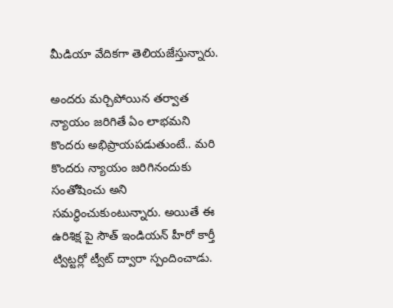మీడియా వేదికగా తెలియజేస్తున్నారు.

అందరు మర్చిపోయిన తర్వాత న్యాయం జరిగితే ఏం లాభమని కొందరు అభిప్రాయపడుతుంటే.. మరి కొందరు న్యాయం జరిగినందుకు సంతోషించు అని సమర్ధించుకుంటున్నారు. అయితే ఈ ఉరిశిక్ష పై సౌత్ ఇండియన్ హీరో కార్తీ ట్విట్టర్లో ట్వీట్ ద్వారా స్పందించాడు.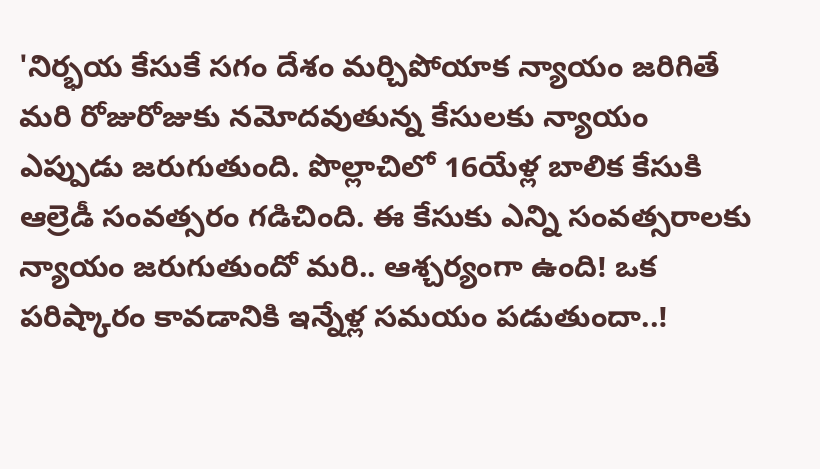'నిర్భయ కేసుకే సగం దేశం మర్చిపోయాక న్యాయం జరిగితే మరి రోజురోజుకు నమోదవుతున్న కేసులకు న్యాయం ఎప్పుడు జరుగుతుంది. పొల్లాచిలో 16యేళ్ల బాలిక కేసుకి ఆల్రెడీ సంవత్సరం గడిచింది. ఈ కేసుకు ఎన్ని సంవత్సరాలకు న్యాయం జరుగుతుందో మరి.. ఆశ్చర్యంగా ఉంది! ఒక పరిష్కారం కావడానికి ఇన్నేళ్ల సమయం పడుతుందా..!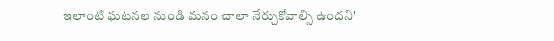ఇలాంటి ఘటనల నుండి మనం చాలా నేర్చుకోవాల్సి ఉందని'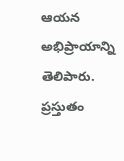ఆయన అభిప్రాయాన్ని తెలిపారు. ప్రస్తుతం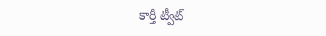కార్తీ ట్వీట్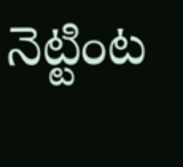నెట్టింట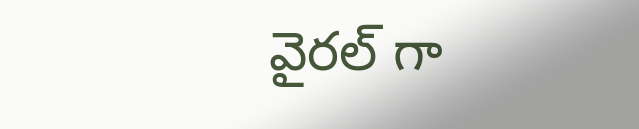వైరల్ గా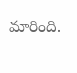మారింది.